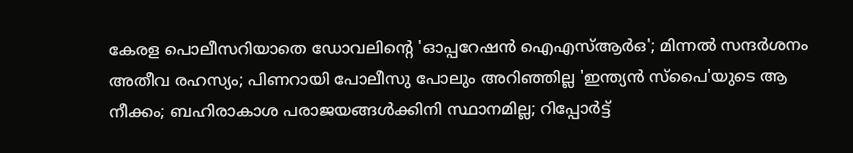കേരള പൊലീസറിയാതെ ഡോവലിന്റെ 'ഓപ്പറേഷന്‍ ഐഎസ്ആര്‍ഒ'; മിന്നല്‍ സന്ദര്‍ശനം അതീവ രഹസ്യം; പിണറായി പോലീസു പോലും അറിഞ്ഞില്ല 'ഇന്ത്യന്‍ സ്പൈ'യുടെ ആ നീക്കം; ബഹിരാകാശ പരാജയങ്ങള്‍ക്കിനി സ്ഥാനമില്ല; റിപ്പോര്‍ട്ട്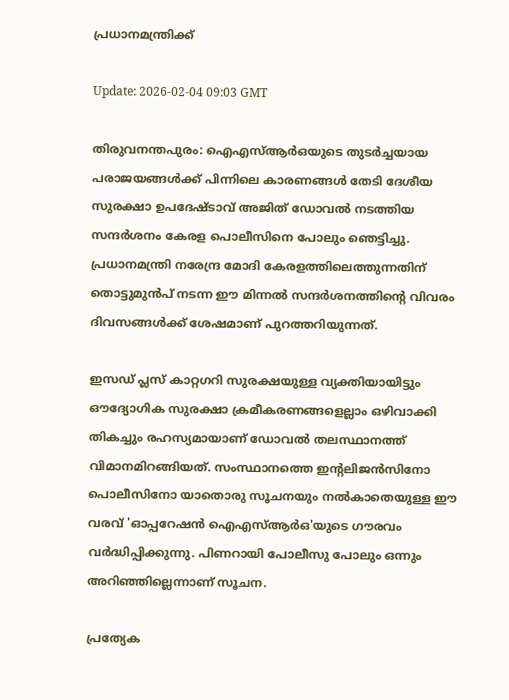പ്രധാനമന്ത്രിക്ക്

Update: 2026-02-04 09:03 GMT

തിരുവനന്തപുരം: ഐഎസ്ആര്‍ഒയുടെ തുടര്‍ച്ചയായ പരാജയങ്ങള്‍ക്ക് പിന്നിലെ കാരണങ്ങള്‍ തേടി ദേശീയ സുരക്ഷാ ഉപദേഷ്ടാവ് അജിത് ഡോവല്‍ നടത്തിയ സന്ദര്‍ശനം കേരള പൊലീസിനെ പോലും ഞെട്ടിച്ചു. പ്രധാനമന്ത്രി നരേന്ദ്ര മോദി കേരളത്തിലെത്തുന്നതിന് തൊട്ടുമുന്‍പ് നടന്ന ഈ മിന്നല്‍ സന്ദര്‍ശനത്തിന്റെ വിവരം ദിവസങ്ങള്‍ക്ക് ശേഷമാണ് പുറത്തറിയുന്നത്.

ഇസഡ് പ്ലസ് കാറ്റഗറി സുരക്ഷയുള്ള വ്യക്തിയായിട്ടും ഔദ്യോഗിക സുരക്ഷാ ക്രമീകരണങ്ങളെല്ലാം ഒഴിവാക്കി തികച്ചും രഹസ്യമായാണ് ഡോവല്‍ തലസ്ഥാനത്ത് വിമാനമിറങ്ങിയത്. സംസ്ഥാനത്തെ ഇന്റലിജന്‍സിനോ പൊലീസിനോ യാതൊരു സൂചനയും നല്‍കാതെയുള്ള ഈ വരവ് 'ഓപ്പറേഷന്‍ ഐഎസ്ആര്‍ഒ'യുടെ ഗൗരവം വര്‍ദ്ധിപ്പിക്കുന്നു. പിണറായി പോലീസു പോലും ഒന്നും അറിഞ്ഞില്ലെന്നാണ് സൂചന.

പ്രത്യേക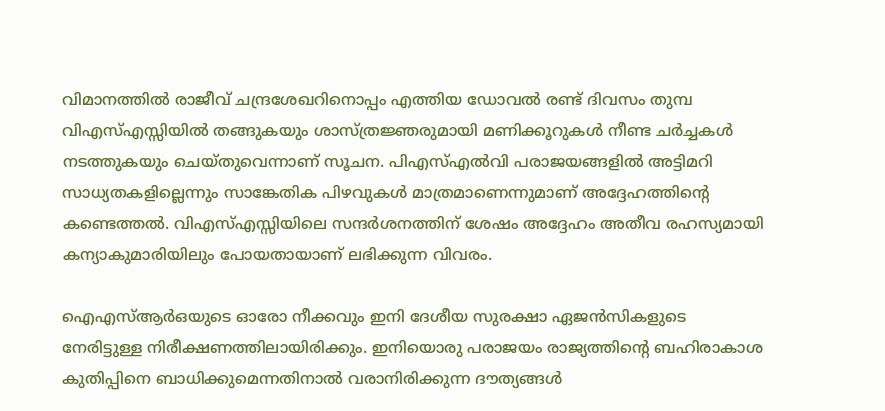വിമാനത്തില്‍ രാജീവ് ചന്ദ്രശേഖറിനൊപ്പം എത്തിയ ഡോവല്‍ രണ്ട് ദിവസം തുമ്പ വിഎസ്എസ്സിയില്‍ തങ്ങുകയും ശാസ്ത്രജ്ഞരുമായി മണിക്കൂറുകള്‍ നീണ്ട ചര്‍ച്ചകള്‍ നടത്തുകയും ചെയ്തുവെന്നാണ് സൂചന. പിഎസ്എല്‍വി പരാജയങ്ങളില്‍ അട്ടിമറി സാധ്യതകളില്ലെന്നും സാങ്കേതിക പിഴവുകള്‍ മാത്രമാണെന്നുമാണ് അദ്ദേഹത്തിന്റെ കണ്ടെത്തല്‍. വിഎസ്എസ്സിയിലെ സന്ദര്‍ശനത്തിന് ശേഷം അദ്ദേഹം അതീവ രഹസ്യമായി കന്യാകുമാരിയിലും പോയതായാണ് ലഭിക്കുന്ന വിവരം.

ഐഎസ്ആര്‍ഒയുടെ ഓരോ നീക്കവും ഇനി ദേശീയ സുരക്ഷാ ഏജന്‍സികളുടെ നേരിട്ടുള്ള നിരീക്ഷണത്തിലായിരിക്കും. ഇനിയൊരു പരാജയം രാജ്യത്തിന്റെ ബഹിരാകാശ കുതിപ്പിനെ ബാധിക്കുമെന്നതിനാല്‍ വരാനിരിക്കുന്ന ദൗത്യങ്ങള്‍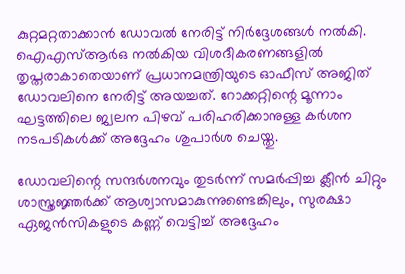കുറ്റമറ്റതാക്കാന്‍ ഡോവല്‍ നേരിട്ട് നിര്‍ദ്ദേശങ്ങള്‍ നല്‍കി. ഐഎസ്ആര്‍ഒ നല്‍കിയ വിശദീകരണങ്ങളില്‍ തൃപ്തരാകാതെയാണ് പ്രധാനമന്ത്രിയുടെ ഓഫീസ് അജിത് ഡോവലിനെ നേരിട്ട് അയച്ചത്. റോക്കറ്റിന്റെ മൂന്നാം ഘട്ടത്തിലെ ജ്വലന പിഴവ് പരിഹരിക്കാനുള്ള കര്‍ശന നടപടികള്‍ക്ക് അദ്ദേഹം ശുപാര്‍ശ ചെയ്തു.

ഡോവലിന്റെ സന്ദര്‍ശനവും തുടര്‍ന്ന് സമര്‍പ്പിച്ച ക്ലീന്‍ ചിറ്റും ശാസ്ത്രജ്ഞര്‍ക്ക് ആശ്വാസമാകുന്നുണ്ടെങ്കിലും, സുരക്ഷാ ഏജന്‍സികളുടെ കണ്ണ് വെട്ടിച്ച് അദ്ദേഹം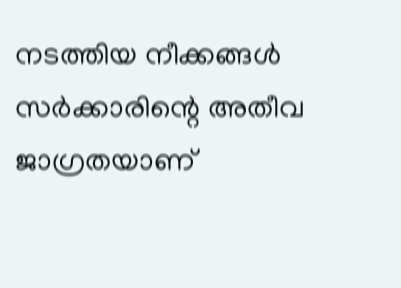നടത്തിയ നീക്കങ്ങള്‍ സര്‍ക്കാരിന്റെ അതീവ ജാഗ്രതയാണ്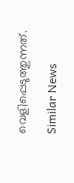വെളിപ്പെടുത്തുന്നത്.

Similar News